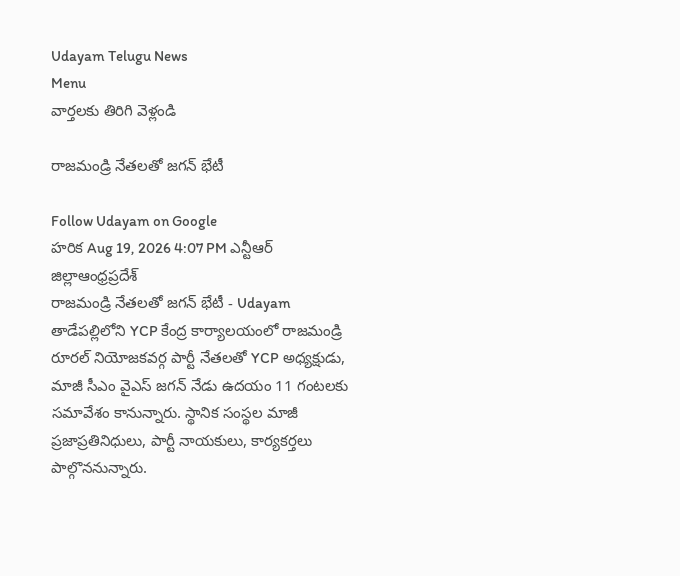Udayam Telugu News
Menu
వార్తలకు తిరిగి వెళ్లండి

రాజమండ్రి నేతలతో జగన్‌ భేటీ

Follow Udayam on Google
హరిక Aug 19, 2026 4:07 PM ఎన్టీఆర్ జిల్లాఆంధ్రప్రదేశ్
రాజమండ్రి నేతలతో జగన్‌ భేటీ - Udayam
తాడేపల్లిలోని YCP కేంద్ర కార్యాలయంలో రాజమండ్రి రూరల్ నియోజకవర్గ పార్టీ నేతలతో YCP అధ్యక్షుడు, మాజీ సీఎం వైఎస్ జగన్ నేడు ఉదయం 11 గంటలకు సమావేశం కానున్నారు. స్థానిక సంస్థల మాజీ ప్రజాప్రతినిధులు, పార్టీ నాయకులు, కార్యకర్తలు పాల్గొననున్నారు.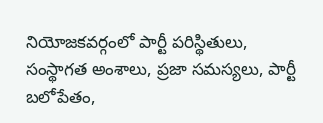నియోజకవర్గంలో పార్టీ పరిస్థితులు, సంస్థాగత అంశాలు, ప్రజా సమస్యలు, పార్టీ బలోపేతం,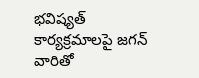భవిష్యత్ కార్యక్రమాలపై జగన్ వారితో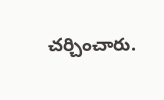చర్చించారు.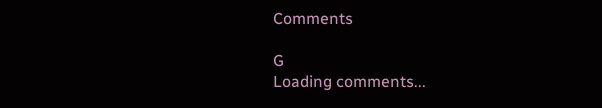Comments

G
Loading comments...